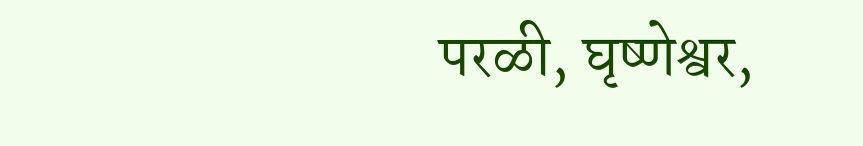परळी, घृष्णेश्वर,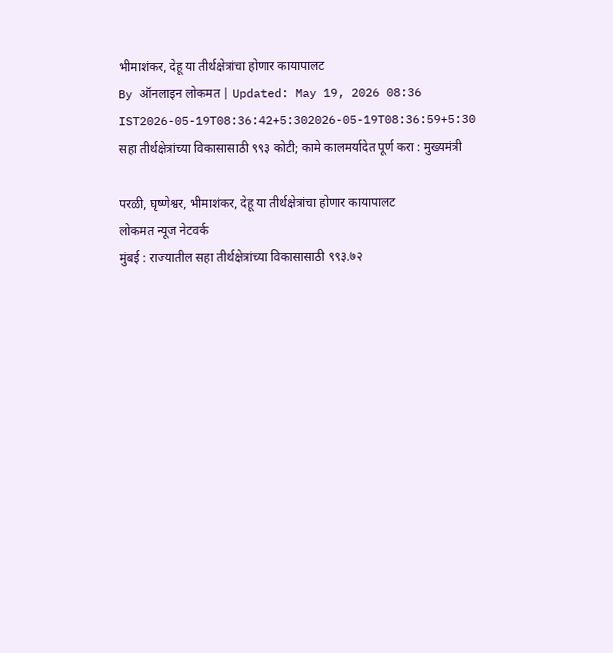भीमाशंकर, देहू या तीर्थक्षेत्रांचा होणार कायापालट
By ऑनलाइन लोकमत | Updated: May 19, 2026 08:36 IST2026-05-19T08:36:42+5:302026-05-19T08:36:59+5:30
सहा तीर्थक्षेत्रांच्या विकासासाठी ९९३ कोटी; कामे कालमर्यादेत पूर्ण करा : मुख्यमंत्री

परळी, घृष्णेश्वर, भीमाशंकर, देहू या तीर्थक्षेत्रांचा होणार कायापालट
लोकमत न्यूज नेटवर्क
मुंबई : राज्यातील सहा तीर्थक्षेत्रांच्या विकासासाठी ९९३.७२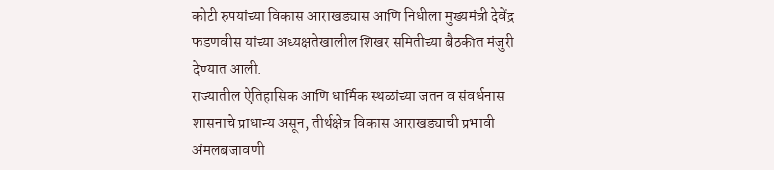कोटी रुपयांच्या विकास आराखड्यास आणि निधीला मुख्यमंत्री देवेंद्र फडणवीस यांच्या अध्यक्षतेखालील शिखर समितीच्या बैठकीत मंजुरी देण्यात आली.
राज्यातील ऐतिहासिक आणि धार्मिक स्थळांच्या जतन व संवर्धनास शासनाचे प्राधान्य असून, तीर्थक्षेत्र विकास आराखड्याची प्रभावी अंमलबजावणी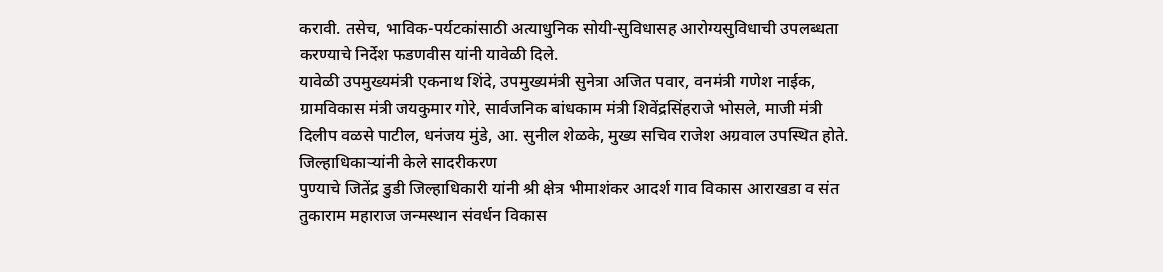करावी. तसेच, भाविक-पर्यटकांसाठी अत्याधुनिक सोयी-सुविधासह आरोग्यसुविधाची उपलब्धता करण्याचे निर्देश फडणवीस यांनी यावेळी दिले.
यावेळी उपमुख्यमंत्री एकनाथ शिंदे, उपमुख्यमंत्री सुनेत्रा अजित पवार, वनमंत्री गणेश नाईक, ग्रामविकास मंत्री जयकुमार गोरे, सार्वजनिक बांधकाम मंत्री शिवेंद्रसिंहराजे भोसले, माजी मंत्री दिलीप वळसे पाटील, धनंजय मुंडे, आ. सुनील शेळके, मुख्य सचिव राजेश अग्रवाल उपस्थित होते.
जिल्हाधिकाऱ्यांनी केले सादरीकरण
पुण्याचे जितेंद्र डुडी जिल्हाधिकारी यांनी श्री क्षेत्र भीमाशंकर आदर्श गाव विकास आराखडा व संत तुकाराम महाराज जन्मस्थान संवर्धन विकास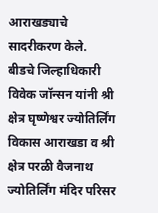आराखड्याचे सादरीकरण केले.
बीडचे जिल्हाधिकारी विवेक जॉन्सन यांनी श्री क्षेत्र घृष्णेश्वर ज्योतिर्लिंग विकास आराखडा व श्री क्षेत्र परळी वैजनाथ ज्योतिर्लिंग मंदिर परिसर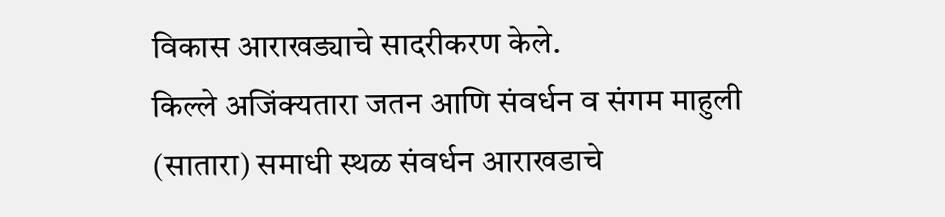विकास आराखड्याचे सादरीकरण केले.
किल्ले अजिंक्यतारा जतन आणि संवर्धन व संगम माहुली (सातारा) समाधी स्थळ संवर्धन आराखडाचे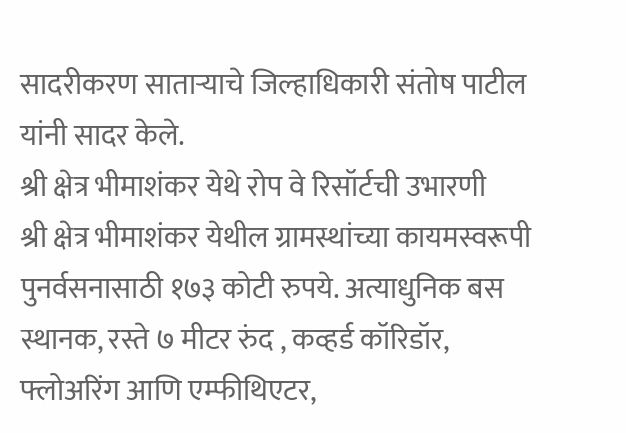सादरीकरण साताऱ्याचे जिल्हाधिकारी संतोष पाटील यांनी सादर केले.
श्री क्षेत्र भीमाशंकर येथे रोप वे रिसॉर्टची उभारणी
श्री क्षेत्र भीमाशंकर येथील ग्रामस्थांच्या कायमस्वरूपी पुनर्वसनासाठी १७३ कोटी रुपये. अत्याधुनिक बस स्थानक, रस्ते ७ मीटर रुंद , कव्हर्ड कॉरिडॉर, फ्लोअरिंग आणि एम्फीथिएटर,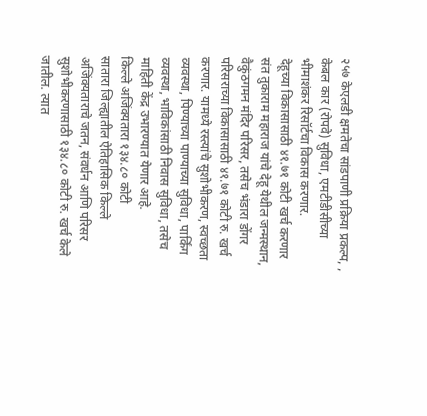२५७ केएलडी क्षमतेचा सांडपाणी प्रक्रिया प्रकल्प, , केबल कार (रोपवे) सुविधा, एमटीडीसीच्या भीमाशंकर रिसॉर्टचा विकास करणार.
देहूच्या विकासासाठी ४१.७१ कोटी खर्च करणार
संत तुकाराम महाराज यांचे देहू येथील जन्मस्थान, वैकुंठगमन मंदिर परिसर, तसेच भंडारा डोंगर परिसराच्या विकासासाठी ४१.७१ कोटी रु. खर्च करणार. यामध्ये रस्त्यांचे सुशोभीकरण, स्वच्छता व्यवस्था, पिण्याच्या पाण्याच्या सुविधा, पार्किंग व्यवस्था, भाविकांसाठी निवास सुविधा, तसेच माहिती केंद्र उभारण्यात येणार आहे.
किल्ले अजिंक्यतारा १३४.८० कोटी
सातारा जिल्ह्यातील ऐतिहासिक किल्ले अजिंक्यताराचे जतन, संवर्धन आणि परिसर सुशोभीकरणासाठी १३४.८० कोटी रु. खर्च केले जातील. त्यात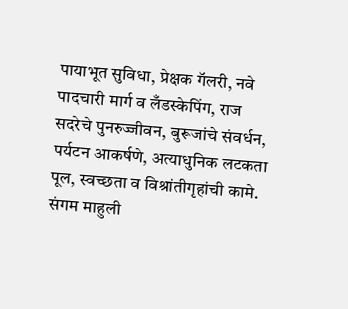पायाभूत सुविधा, प्रेक्षक गॅलरी, नवे पादचारी मार्ग व लँडस्केपिंग, राज सदरेचे पुनरुज्जीवन, बुरूजांचे संवर्धन, पर्यटन आकर्षणे, अत्याधुनिक लटकता पूल, स्वच्छता व विश्रांतीगृहांची कामे.
संगम माहुली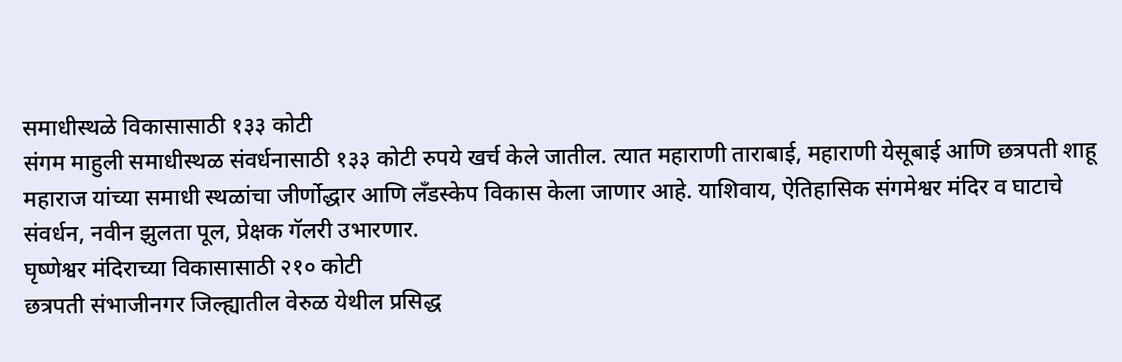समाधीस्थळे विकासासाठी १३३ कोटी
संगम माहुली समाधीस्थळ संवर्धनासाठी १३३ कोटी रुपये खर्च केले जातील. त्यात महाराणी ताराबाई, महाराणी येसूबाई आणि छत्रपती शाहू महाराज यांच्या समाधी स्थळांचा जीर्णोद्धार आणि लँडस्केप विकास केला जाणार आहे. याशिवाय, ऐतिहासिक संगमेश्वर मंदिर व घाटाचे संवर्धन, नवीन झुलता पूल, प्रेक्षक गॅलरी उभारणार.
घृष्णेश्वर मंदिराच्या विकासासाठी २१० कोटी
छत्रपती संभाजीनगर जिल्ह्यातील वेरुळ येथील प्रसिद्ध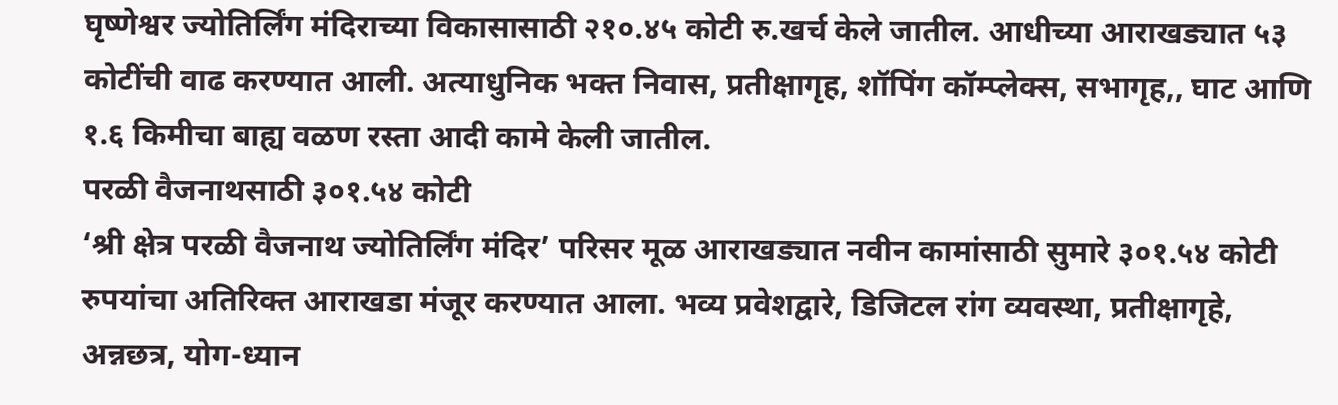घृष्णेश्वर ज्योतिर्लिंग मंदिराच्या विकासासाठी २१०.४५ कोटी रु.खर्च केले जातील. आधीच्या आराखड्यात ५३ कोटींची वाढ करण्यात आली. अत्याधुनिक भक्त निवास, प्रतीक्षागृह, शॉपिंग कॉम्प्लेक्स, सभागृह,, घाट आणि १.६ किमीचा बाह्य वळण रस्ता आदी कामे केली जातील.
परळी वैजनाथसाठी ३०१.५४ कोटी
‘श्री क्षेत्र परळी वैजनाथ ज्योतिर्लिंग मंदिर’ परिसर मूळ आराखड्यात नवीन कामांसाठी सुमारे ३०१.५४ कोटी रुपयांचा अतिरिक्त आराखडा मंजूर करण्यात आला. भव्य प्रवेशद्वारे, डिजिटल रांग व्यवस्था, प्रतीक्षागृहे, अन्नछत्र, योग-ध्यान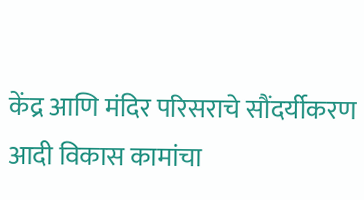केंद्र आणि मंदिर परिसराचे सौंदर्यीकरण आदी विकास कामांचा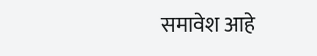समावेश आहे